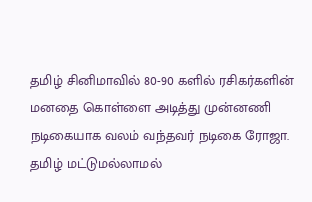தமிழ் சினிமாவில் 80-90 களில் ரசிகர்களின் மனதை கொள்ளை அடித்து முன்னணி நடிகையாக வலம் வந்தவர் நடிகை ரோஜா. தமிழ் மட்டுமல்லாமல்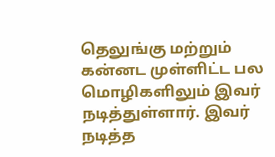தெலுங்கு மற்றும் கன்னட முள்ளிட்ட பல மொழிகளிலும் இவர் நடித்துள்ளார். இவர் நடித்த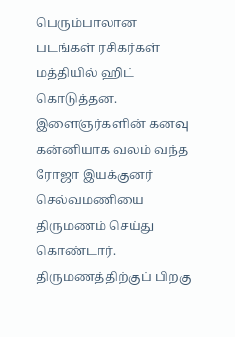பெரும்பாலான படங்கள் ரசிகர்கள் மத்தியில் ஹிட் கொடுத்தன. இளைஞர்களின் கனவு கன்னியாக வலம் வந்த ரோஜா இயக்குனர் செல்வமணியை திருமணம் செய்து கொண்டார். திருமணத்திற்குப் பிறகு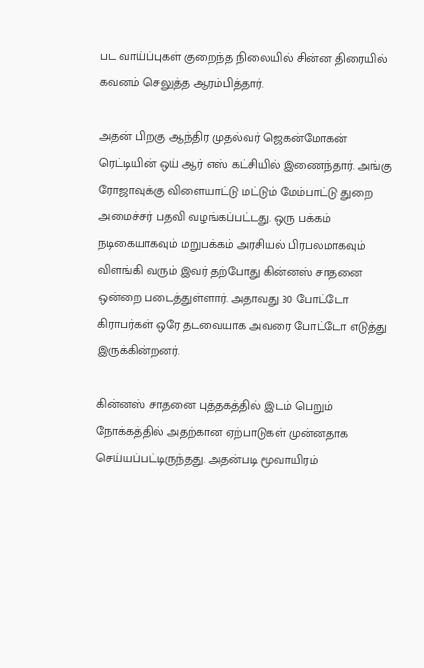பட வாய்ப்புகள் குறைந்த நிலையில் சின்ன திரையில் கவனம் செலுத்த ஆரம்பித்தார்.

அதன் பிறகு ஆந்திர முதல்வர் ஜெகன்மோகன் ரெட்டியின் ஒய் ஆர் எஸ் கட்சியில் இணைந்தார். அங்கு ரோஜாவுக்கு விளையாட்டு மட்டும் மேம்பாட்டு துறை அமைச்சர் பதவி வழங்கப்பட்டது. ஒரு பக்கம் நடிகையாகவும் மறுபக்கம் அரசியல் பிரபலமாகவும் விளங்கி வரும் இவர் தற்போது கின்னஸ் சாதனை ஒன்றை படைத்துள்ளார். அதாவது 30 போட்டோ கிராபர்கள் ஒரே தடவையாக அவரை போட்டோ எடுத்து இருக்கின்றனர்.

கின்னஸ் சாதனை புத்தகத்தில் இடம் பெறும் நோக்கத்தில் அதற்கான ஏற்பாடுகள் முன்னதாக செய்யப்பட்டிருந்தது. அதன்படி மூவாயிரம்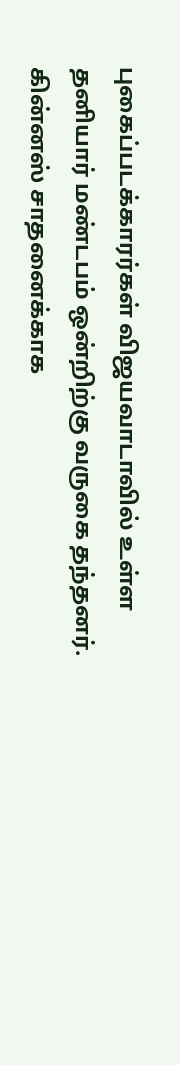புகைப்படக்காரர்கள் விஜயவாடாவில் உள்ள தனியார் மண்டபம் ஒன்றிற்கு வருகை தந்தனர். கின்னஸ் சாதனைக்காக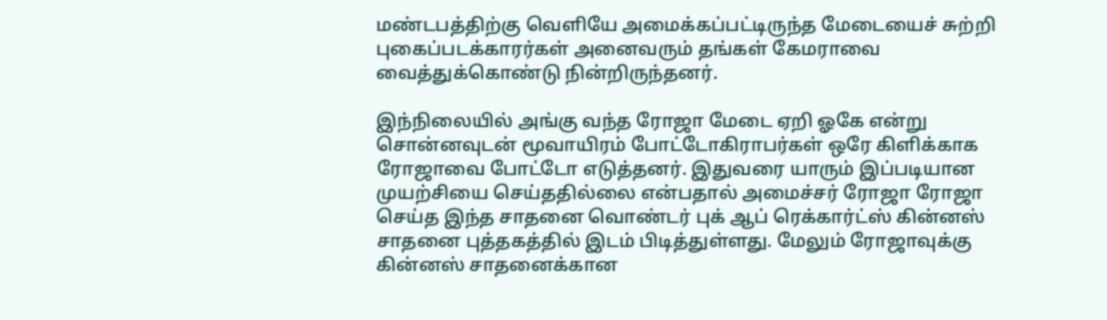மண்டபத்திற்கு வெளியே அமைக்கப்பட்டிருந்த மேடையைச் சுற்றி புகைப்படக்காரர்கள் அனைவரும் தங்கள் கேமராவை வைத்துக்கொண்டு நின்றிருந்தனர்.

இந்நிலையில் அங்கு வந்த ரோஜா மேடை ஏறி ஓகே என்று சொன்னவுடன் மூவாயிரம் போட்டோகிராபர்கள் ஒரே கிளிக்காக ரோஜாவை போட்டோ எடுத்தனர். இதுவரை யாரும் இப்படியான முயற்சியை செய்ததில்லை என்பதால் அமைச்சர் ரோஜா ரோஜா செய்த இந்த சாதனை வொண்டர் புக் ஆப் ரெக்கார்ட்ஸ் கின்னஸ் சாதனை புத்தகத்தில் இடம் பிடித்துள்ளது. மேலும் ரோஜாவுக்கு கின்னஸ் சாதனைக்கான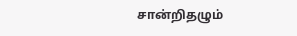சான்றிதழும்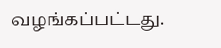வழங்கப்பட்டது.